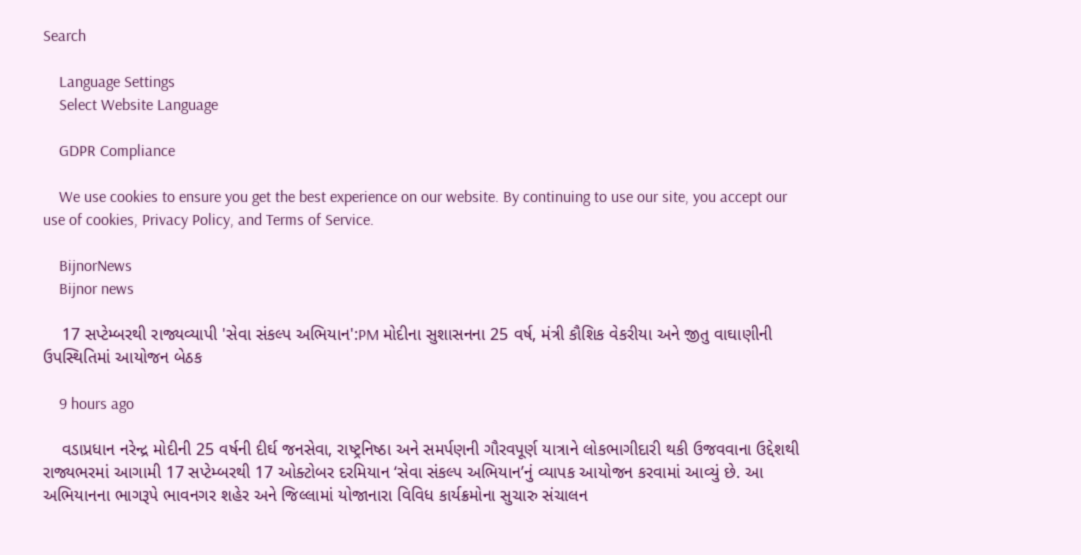Search

    Language Settings
    Select Website Language

    GDPR Compliance

    We use cookies to ensure you get the best experience on our website. By continuing to use our site, you accept our use of cookies, Privacy Policy, and Terms of Service.

    BijnorNews
    Bijnor news

    17 સપ્ટેમ્બરથી રાજ્યવ્યાપી 'સેવા સંકલ્પ અભિયાન':PM મોદીના સુશાસનના 25 વર્ષ, મંત્રી કૌશિક વેકરીયા અને જીતુ વાઘાણીની ઉપસ્થિતિમાં આયોજન બેઠક

    9 hours ago

    વડાપ્રધાન નરેન્દ્ર મોદીની 25 વર્ષની દીર્ઘ જનસેવા, રાષ્ટ્રનિષ્ઠા અને સમર્પણની ગૌરવપૂર્ણ યાત્રાને લોકભાગીદારી થકી ઉજવવાના ઉદ્દેશથી રાજ્યભરમાં આગામી 17 સપ્ટેમ્બરથી 17 ઓક્ટોબર દરમિયાન ‘સેવા સંકલ્પ અભિયાન’નું વ્યાપક આયોજન કરવામાં આવ્યું છે. આ અભિયાનના ભાગરૂપે ભાવનગર શહેર અને જિલ્લામાં યોજાનારા વિવિધ કાર્યક્રમોના સુચારુ સંચાલન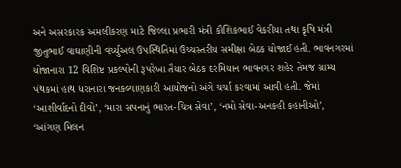અને અસરકારક અમલીકરણ માટે જિલ્લા પ્રભારી મંત્રી કૌશિકભાઈ વેકરીયા તથા કૃષિ મંત્રી જીતુભાઈ વાઘાણીની વર્ચ્યુઅલ ઉપસ્થિતિમાં ઉચ્ચસ્તરીય સમીક્ષા બેઠક યોજાઈ હતી. ભાવનગરમાં યોજાનારા 12 વિશિષ્ટ પ્રકલ્પોની રૂપરેખા તૈયાર બેઠક દરમિયાન ભાવનગર શહેર તેમજ ગ્રામ્ય પંથકમાં હાથ ધરાનારા જનકલ્યાણકારી આયોજનો અંગે ચર્ચા કરવામાં આવી હતી. જેમાં ‘આશીર્વાદનો દીવો’, ‘મારા સપનાનું ભારત-ચિત્ર સેવા’, ‘નમો સેવા-અનકહી કહાનીઓ’, ‘આંગણ મિલન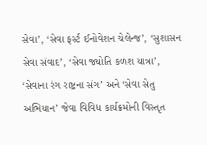સેવા’, ‘સેવા ફર્સ્ટ ઈનોવેશન ચેલેન્જ’, ‘સુશાસન સેવા સંવાદ’, ‘સેવા જ્યોતિ કળશ યાત્રા’, ‘સેવાના રંગ રાષ્ટ્રના સંગ’ અને ‘સેવા સેતુ અભિયાન’ જેવા વિવિધ કાર્યક્રમોની વિસ્તૃત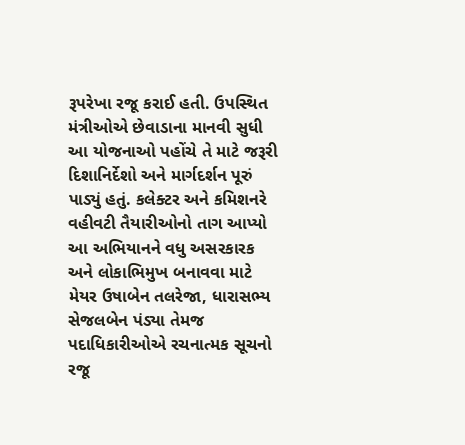રૂપરેખા રજૂ કરાઈ હતી. ઉપસ્થિત મંત્રીઓએ છેવાડાના માનવી સુધી આ યોજનાઓ પહોંચે તે માટે જરૂરી દિશાનિર્દેશો અને માર્ગદર્શન પૂરું પાડ્યું હતું. કલેક્ટર અને કમિશનરે વહીવટી તૈયારીઓનો તાગ આપ્યો આ અભિયાનને વધુ અસરકારક અને લોકાભિમુખ બનાવવા માટે મેયર ઉષાબેન તલરેજા, ધારાસભ્ય સેજલબેન પંડ્યા તેમજ પદાધિકારીઓએ રચનાત્મક સૂચનો રજૂ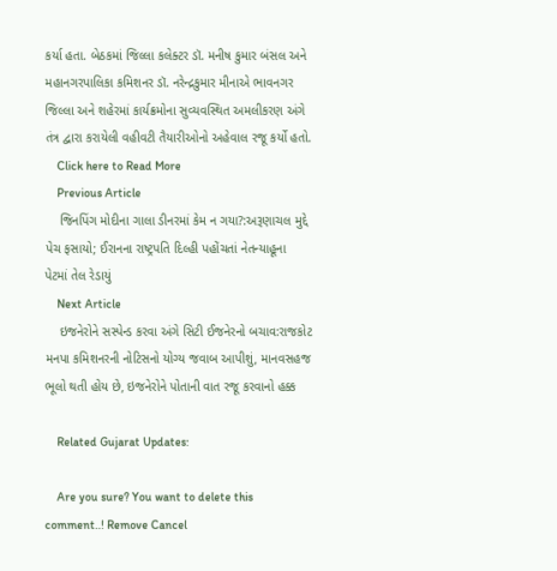કર્યા હતા. બેઠકમાં જિલ્લા કલેક્ટર ડૉ. મનીષ કુમાર બંસલ અને મહાનગરપાલિકા કમિશનર ડૉ. નરેન્દ્રકુમાર મીનાએ ભાવનગર જિલ્લા અને શહેરમાં કાર્યક્રમોના સુવ્યવસ્થિત અમલીકરણ અંગે તંત્ર દ્વારા કરાયેલી વહીવટી તૈયારીઓનો અહેવાલ રજૂ કર્યો હતો.
    Click here to Read More
    Previous Article
    જિનપિંગ મોદીના ગાલા ડીનરમાં કેમ ન ગયા?:અરૂણાચલ મુદ્દે પેચ ફસાયો; ઈરાનના રાષ્ટ્રપતિ દિલ્હી પહોંચતાં નેતન્યાહૂના પેટમાં તેલ રેડાયું
    Next Article
    ઇજનેરોને સસ્પેન્ડ કરવા અંગે સિટી ઈજનેરનો બચાવ:રાજકોટ મનપા કમિશનરની નોટિસનો યોગ્ય જવાબ આપીશું, માનવસહજ ભૂલો થતી હોય છે, ઇજનેરોને પોતાની વાત રજૂ કરવાનો હક્ક

    Related Gujarat Updates:

    Are you sure? You want to delete this comment..! Remove Cancel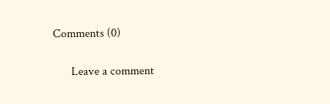Comments (0)

      Leave a comment